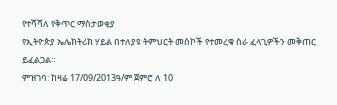የተሻሻለ የቅጥር ማስታወቂያ
የኢትዮጵያ ኤሌክትሪክ ሃይል በተለያዩ ትምህርት መስኮች የተመረቁ ስራ ፈላጊዎችን መቅጠር ይፈልጋል።
ምዝገባ: ከዛሬ 17/09/2013ዓ/ም ጀምሮ ለ 10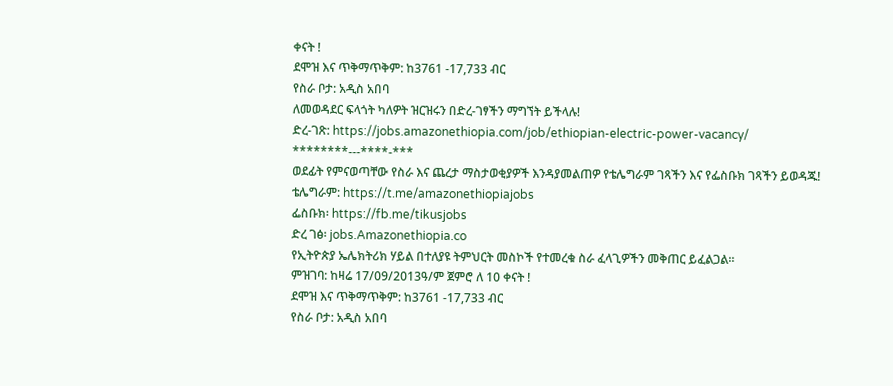ቀናት !
ደሞዝ እና ጥቅማጥቅም: ከ3761 -17,733 ብር
የስራ ቦታ: አዲስ አበባ
ለመወዳደር ፍላጎት ካለዎት ዝርዝሩን በድረ-ገፃችን ማግኘት ይችላሉ!
ድረ-ገጽ: https://jobs.amazonethiopia.com/job/ethiopian-electric-power-vacancy/
********---****-***
ወደፊት የምናወጣቸው የስራ እና ጨረታ ማስታወቂያዎች እንዳያመልጠዎ የቴሌግራም ገጻችን እና የፌስቡክ ገጻችን ይወዳጁ!
ቴሌግራም: https://t.me/amazonethiopiajobs
ፌስቡክ፡ https://fb.me/tikusjobs
ድረ ገፅ፡ jobs.Amazonethiopia.co
የኢትዮጵያ ኤሌክትሪክ ሃይል በተለያዩ ትምህርት መስኮች የተመረቁ ስራ ፈላጊዎችን መቅጠር ይፈልጋል።
ምዝገባ: ከዛሬ 17/09/2013ዓ/ም ጀምሮ ለ 10 ቀናት !
ደሞዝ እና ጥቅማጥቅም: ከ3761 -17,733 ብር
የስራ ቦታ: አዲስ አበባ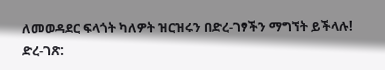ለመወዳደር ፍላጎት ካለዎት ዝርዝሩን በድረ-ገፃችን ማግኘት ይችላሉ!
ድረ-ገጽ: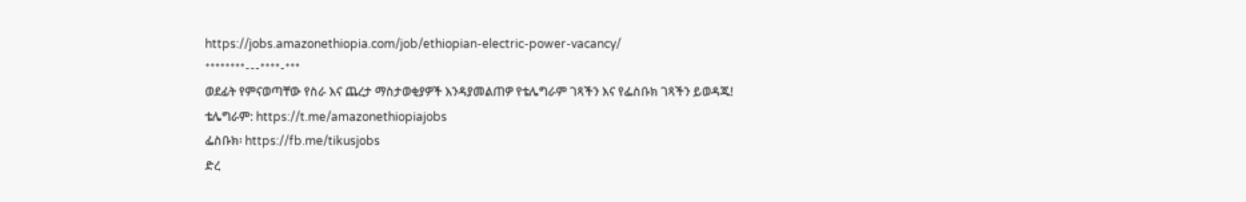https://jobs.amazonethiopia.com/job/ethiopian-electric-power-vacancy/
********---****-***
ወደፊት የምናወጣቸው የስራ እና ጨረታ ማስታወቂያዎች እንዳያመልጠዎ የቴሌግራም ገጻችን እና የፌስቡክ ገጻችን ይወዳጁ!
ቴሌግራም: https://t.me/amazonethiopiajobs
ፌስቡክ፡ https://fb.me/tikusjobs
ድረ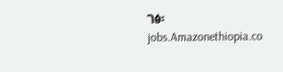ገፅ፡ jobs.Amazonethiopia.co